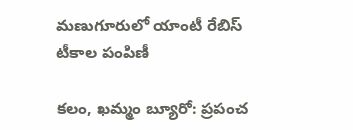మణుగూరులో యాంటీ రేబిస్ టీకాల పంపిణీ

కలం, ఖమ్మం బ్యూరో: ప్రపంచ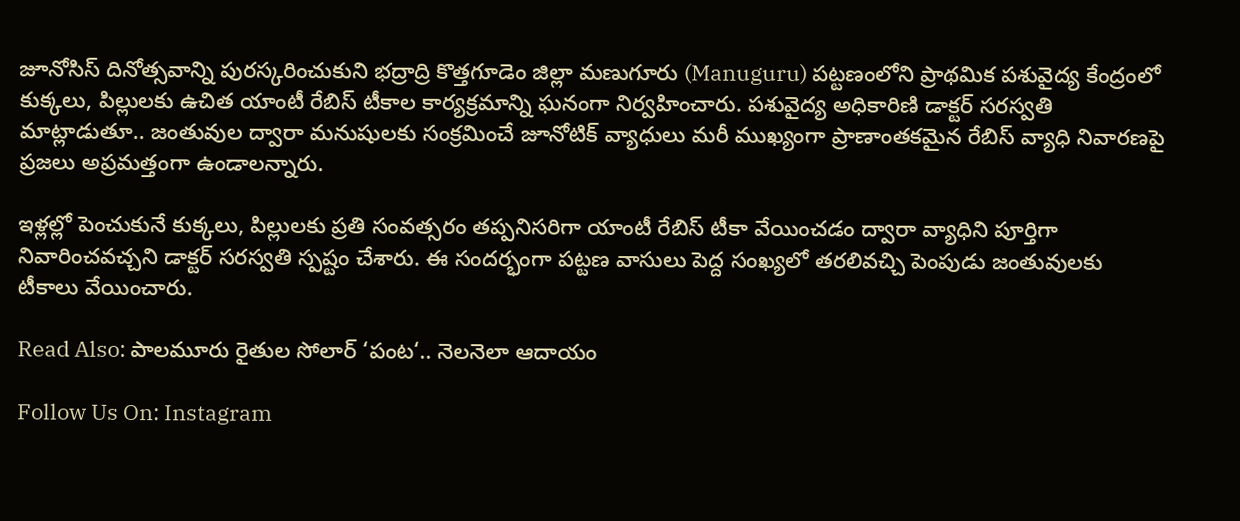జూనోసిస్ దినోత్సవాన్ని పురస్కరించుకుని భద్రాద్రి కొత్తగూడెం జిల్లా మణుగూరు (Manuguru) పట్టణంలోని ప్రాథమిక పశువైద్య కేంద్రంలో కుక్కలు, పిల్లులకు ఉచిత యాంటీ రేబిస్ టీకాల కార్యక్రమాన్ని ఘనంగా నిర్వహించారు. పశువైద్య అధికారిణి డాక్టర్ సరస్వతి మాట్లాడుతూ.. జంతువుల ద్వారా మనుషులకు సంక్రమించే జూనోటిక్ వ్యాధులు మరీ ముఖ్యంగా ప్రాణాంతకమైన రేబిస్ వ్యాధి నివారణపై ప్రజలు అప్రమత్తంగా ఉండాలన్నారు.

ఇళ్లల్లో పెంచుకునే కుక్కలు, పిల్లులకు ప్రతి సంవత్సరం తప్పనిసరిగా యాంటీ రేబిస్ టీకా వేయించడం ద్వారా వ్యాధిని పూర్తిగా నివారించవచ్చని డాక్టర్ సరస్వతి స్పష్టం చేశారు. ఈ సందర్భంగా పట్టణ వాసులు పెద్ద సంఖ్యలో తరలివచ్చి పెంపుడు జంతువులకు టీకాలు వేయించారు.

Read Also: పాలమూరు రైతుల సోలార్ ‘పంట‘.. నెలనెలా ఆదాయం

Follow Us On: Instagram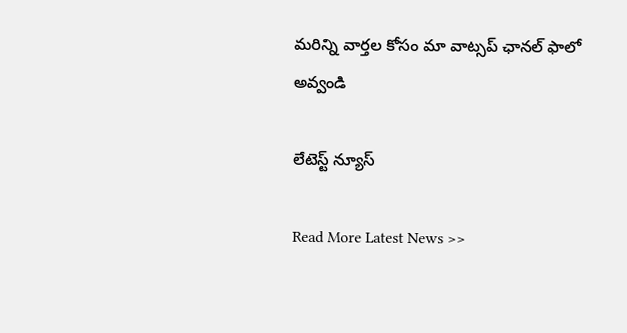మ‌రిన్ని వార్త‌ల కోసం మా వాట్స‌ప్ ఛాన‌ల్ ఫాలో అవ్వండి

లేటెస్ట్ న్యూస్‌

Read More Latest News >>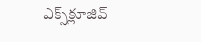ఎక్స్‌క్లూజివ్‌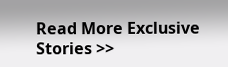Read More Exclusive Stories >>